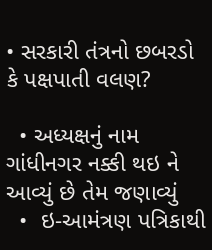• સરકારી તંત્રનો છબરડો કે પક્ષપાતી વલણ?

  • અધ્યક્ષનું નામ ગાંધીનગર નક્કી થઇ ને આવ્યું છે તેમ જણાવ્યું
  •  ઇ-આમંત્રણ પત્રિકાથી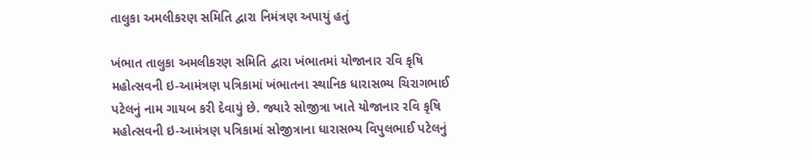તાલુકા અમલીકરણ સમિતિ દ્વારા નિમંત્રણ અપાયું હતું

ખંભાત તાલુકા અમલીકરણ સમિતિ દ્વારા ખંભાતમાં યોજાનાર રવિ કૃષિ મહોત્સવની ઇ-આમંત્રણ પત્રિકામાં ખંભાતના સ્થાનિક ધારાસભ્ય ચિરાગભાઈ પટેલનું નામ ગાયબ કરી દેવાયું છે. જ્યારે સોજીત્રા ખાતે યોજાનાર રવિ કૃષિ મહોત્સવની ઇ-આમંત્રણ પત્રિકામાં સોજીત્રાના ધારાસભ્ય વિપુલભાઈ પટેલનું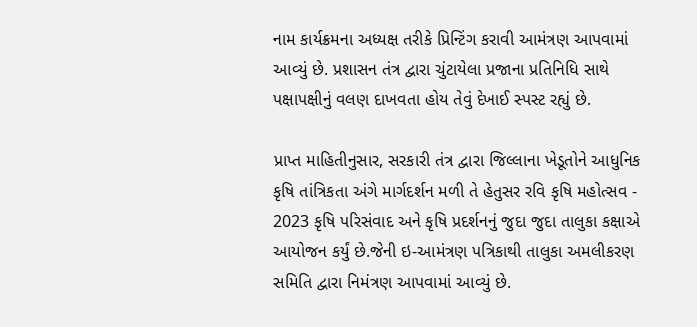નામ કાર્યક્રમના અધ્યક્ષ તરીકે પ્રિન્ટિંગ કરાવી આમંત્રણ આપવામાં આવ્યું છે. પ્રશાસન તંત્ર દ્વારા ચુંટાયેલા પ્રજાના પ્રતિનિધિ સાથે પક્ષાપક્ષીનું વલણ દાખવતા હોય તેવું દેખાઈ સ્પસ્ટ રહ્યું છે.

પ્રાપ્ત માહિતીનુસાર, સરકારી તંત્ર દ્વારા જિલ્લાના ખેડૂતોને આધુનિક કૃષિ તાંત્રિકતા અંગે માર્ગદર્શન મળી તે હેતુસર રવિ કૃષિ મહોત્સવ - 2023 કૃષિ પરિસંવાદ અને કૃષિ પ્રદર્શનનું જુદા જુદા તાલુકા કક્ષાએ આયોજન કર્યું છે.જેની ઇ-આમંત્રણ પત્રિકાથી તાલુકા અમલીકરણ સમિતિ દ્વારા નિમંત્રણ આપવામાં આવ્યું છે.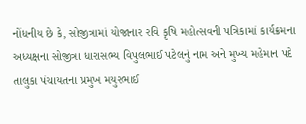નોંધનીય છે કે, સોજીત્રામાં યોજાનાર રવિ કૃષિ મહોત્સવની પત્રિકામાં કાર્યક્રમના અધ્યક્ષના સોજીત્રા ધારાસભ્ય વિપુલભાઈ પટેલનું નામ અને મુખ્ય મહેમાન પદે તાલુકા પંચાયતના પ્રમુખ મયુરભાઈ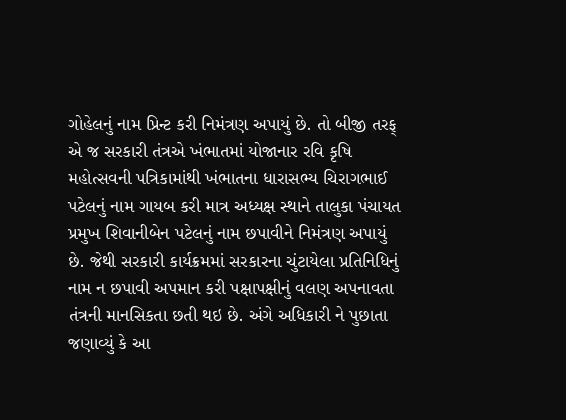ગોહેલનું નામ પ્રિન્ટ કરી નિમંત્રણ અપાયું છે. તો બીજી તરફ્ એ જ સરકારી તંત્રએ ખંભાતમાં યોજાનાર રવિ કૃષિ મહોત્સવની પત્રિકામાંથી ખંભાતના ધારાસભ્ય ચિરાગભાઈ પટેલનું નામ ગાયબ કરી માત્ર અધ્યક્ષ સ્થાને તાલુકા પંચાયત પ્રમુખ શિવાનીબેન પટેલનું નામ છપાવીને નિમંત્રણ અપાયું છે. જેથી સરકારી કાર્યક્રમમાં સરકારના ચુંટાયેલા પ્રતિનિધિનું નામ ન છપાવી અપમાન કરી પક્ષાપક્ષીનું વલણ અપનાવતા તંત્રની માનસિકતા છતી થઇ છે. અંગે અધિકારી ને પુછાતા જણાવ્યું કે આ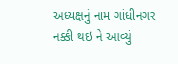અધ્યક્ષનું નામ ગાંધીનગર નક્કી થઇ ને આવ્યું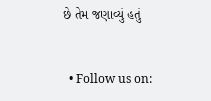છે તેમ જણાવ્યું હતું


  • Follow us on: